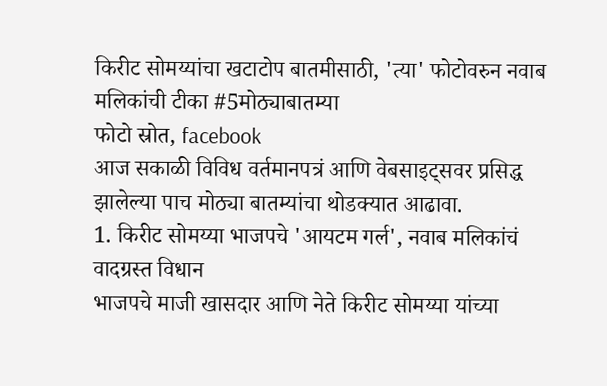किरीट सोमय्यांचा खटाटोप बातमीसाठी, 'त्या' फोटोवरुन नवाब मलिकांची टीका #5मोठ्याबातम्या
फोटो स्रोत, facebook
आज सकाळी विविध वर्तमानपत्रं आणि वेबसाइट्सवर प्रसिद्ध झालेल्या पाच मोठ्या बातम्यांचा थोडक्यात आढावा.
1. किरीट सोमय्या भाजपचे 'आयटम गर्ल', नवाब मलिकांचं वादग्रस्त विधान
भाजपचे माजी खासदार आणि नेते किरीट सोमय्या यांच्या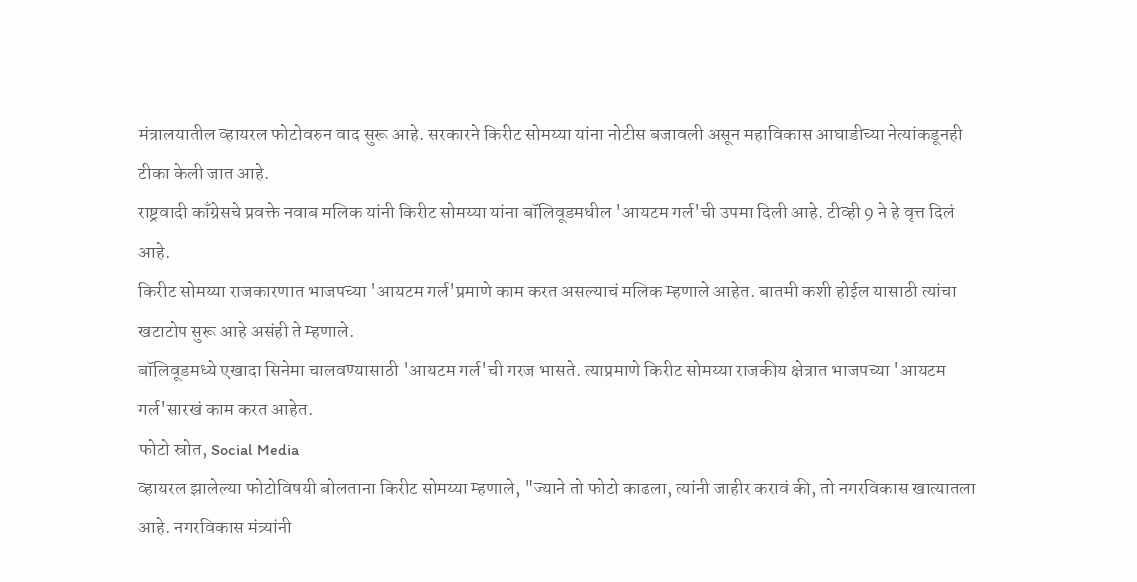मंत्रालयातील व्हायरल फोटोवरुन वाद सुरू आहे. सरकारने किरीट सोमय्या यांना नोटीस बजावली असून महाविकास आघाडीच्या नेत्यांकडूनही टीका केली जात आहे.
राष्ट्रवादी काँग्रेसचे प्रवक्ते नवाब मलिक यांनी किरीट सोमय्या यांना बॉलिवूडमधील 'आयटम गर्ल'ची उपमा दिली आहे. टीव्ही 9 ने हे वृत्त दिलं आहे.
किरीट सोमय्या राजकारणात भाजपच्या 'आयटम गर्ल'प्रमाणे काम करत असल्याचं मलिक म्हणाले आहेत. बातमी कशी होईल यासाठी त्यांचा खटाटोप सुरू आहे असंही ते म्हणाले.
बॉलिवूडमध्ये एखादा सिनेमा चालवण्यासाठी 'आयटम गर्ल'ची गरज भासते. त्याप्रमाणे किरीट सोमय्या राजकीय क्षेत्रात भाजपच्या 'आयटम गर्ल'सारखं काम करत आहेत.
फोटो स्रोत, Social Media
व्हायरल झालेल्या फोटोविषयी बोलताना किरीट सोमय्या म्हणाले, "ज्याने तो फोटो काढला, त्यांनी जाहीर करावं की, तो नगरविकास खात्यातला आहे. नगरविकास मंत्र्यांनी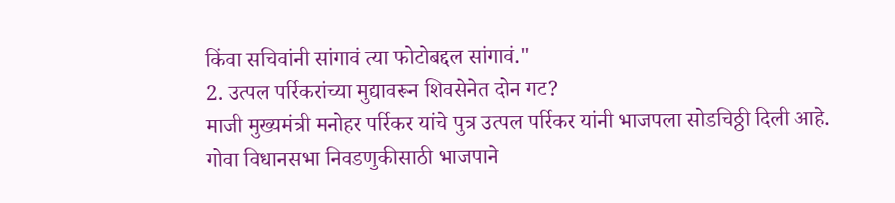किंवा सचिवांनी सांगावं त्या फोटोबद्दल सांगावं."
2. उत्पल पर्रिकरांच्या मुद्यावरून शिवसेनेत दोन गट?
माजी मुख्यमंत्री मनोहर पर्रिकर यांचे पुत्र उत्पल पर्रिकर यांनी भाजपला सोडचिठ्ठी दिली आहे.
गोवा विधानसभा निवडणुकीसाठी भाजपाने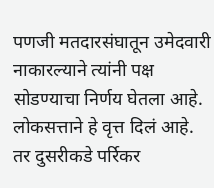पणजी मतदारसंघातून उमेदवारी नाकारल्याने त्यांनी पक्ष सोडण्याचा निर्णय घेतला आहे. लोकसत्ताने हे वृत्त दिलं आहे.
तर दुसरीकडे पर्रिकर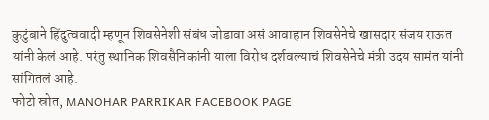कुटुंबाने हिंदुत्ववादी म्हणून शिवसेनेशी संबंध जोडावा असं आवाहान शिवसेनेचे खासदार संजय राऊत यांनी केलं आहे. परंतु स्थानिक शिवसैनिकांनी याला विरोध दर्शवल्याचं शिवसेनेचे मंत्री उदय सामंत यांनी सांगितलं आहे.
फोटो स्रोत, MANOHAR PARRIKAR FACEBOOK PAGE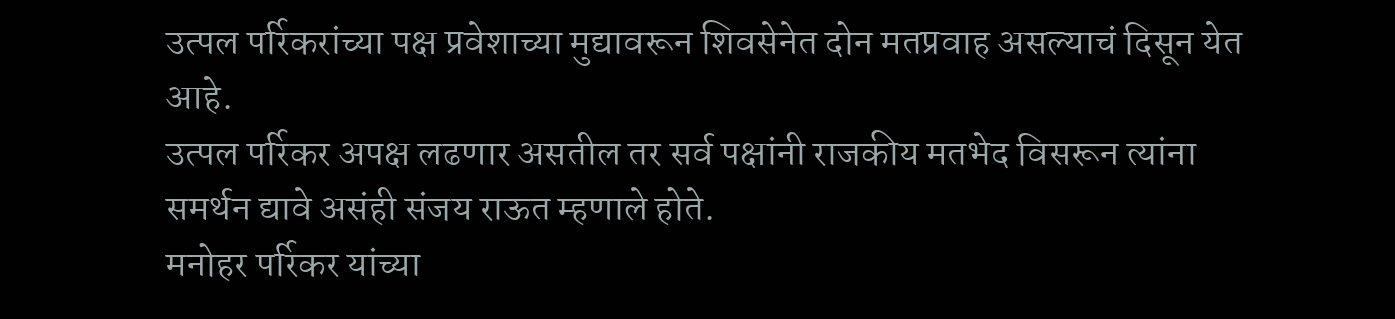उत्पल पर्रिकरांच्या पक्ष प्रवेशाच्या मुद्यावरून शिवसेनेत दोन मतप्रवाह असल्याचं दिसून येत आहे.
उत्पल पर्रिकर अपक्ष लढणार असतील तर सर्व पक्षांनी राजकीय मतभेद विसरून त्यांना समर्थन द्यावे असंही संजय राऊत म्हणाले होते.
मनोहर पर्रिकर यांच्या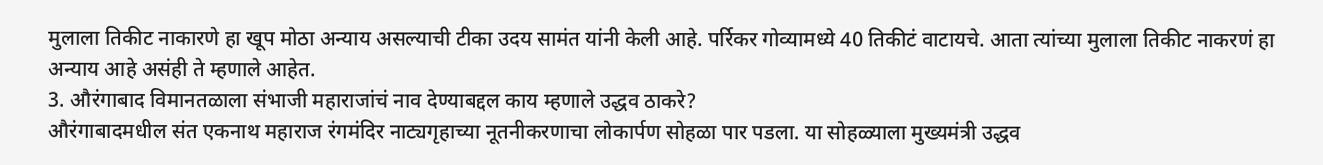मुलाला तिकीट नाकारणे हा खूप मोठा अन्याय असल्याची टीका उदय सामंत यांनी केली आहे. पर्रिकर गोव्यामध्ये 40 तिकीटं वाटायचे. आता त्यांच्या मुलाला तिकीट नाकरणं हा अन्याय आहे असंही ते म्हणाले आहेत.
3. औरंगाबाद विमानतळाला संभाजी महाराजांचं नाव देण्याबद्दल काय म्हणाले उद्धव ठाकरे?
औरंगाबादमधील संत एकनाथ महाराज रंगमंदिर नाट्यगृहाच्या नूतनीकरणाचा लोकार्पण सोहळा पार पडला. या सोहळ्याला मुख्यमंत्री उद्धव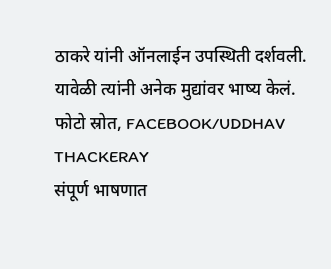ठाकरे यांनी ऑनलाईन उपस्थिती दर्शवली. यावेळी त्यांनी अनेक मुद्यांवर भाष्य केलं.
फोटो स्रोत, FACEBOOK/UDDHAV THACKERAY
संपूर्ण भाषणात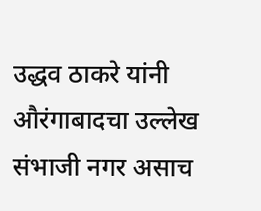उद्धव ठाकरे यांनी औरंगाबादचा उल्लेख संभाजी नगर असाच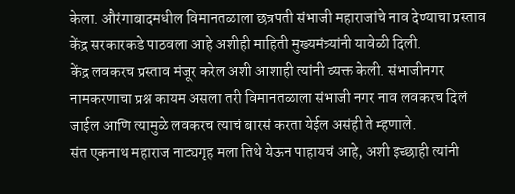केला. औरंगाबादमधील विमानतळाला छत्रपती संभाजी महाराजांचे नाव देण्याचा प्रस्ताव केंद्र सरकारकडे पाठवला आहे अशीही माहिती मुख्यमंत्र्यांनी यावेळी दिली.
केंद्र लवकरच प्रस्ताव मंजूर करेल अशी आशाही त्यांनी व्यक्त केली. संभाजीनगर नामकरणाचा प्रश्न कायम असला तरी विमानतळाला संभाजी नगर नाव लवकरच दिलं जाईल आणि त्यामुळे लवकरच त्याचं बारसं करता येईल असंही ते म्हणाले.
संत एकनाथ महाराज नाट्यगृह मला तिथे येऊन पाहायचं आहे, अशी इच्छाही त्यांनी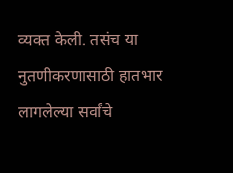व्यक्त केली. तसंच या नुतणीकरणासाठी हातभार लागलेल्या सर्वांचे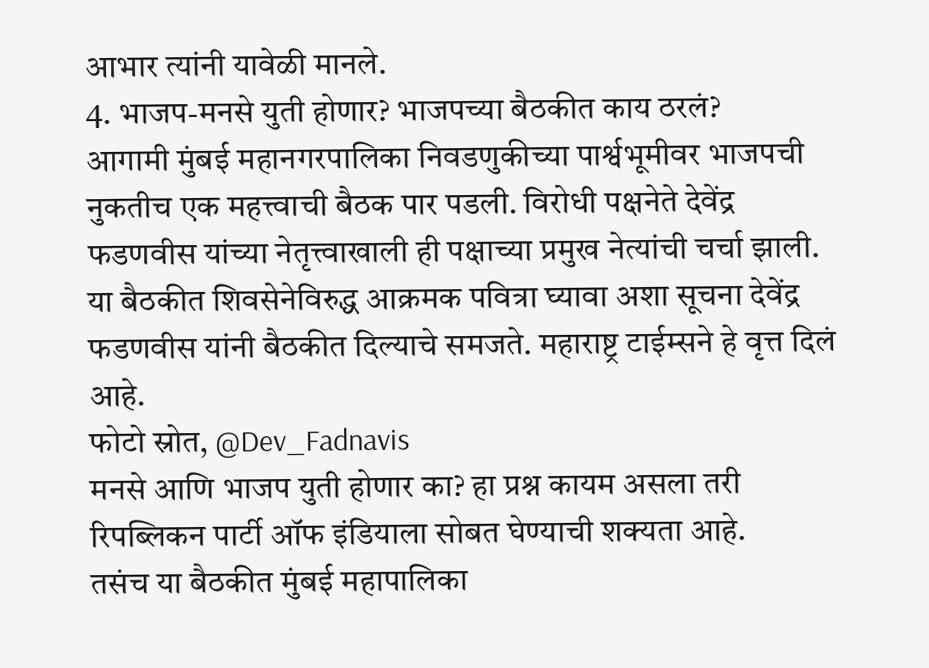आभार त्यांनी यावेळी मानले.
4. भाजप-मनसे युती होणार? भाजपच्या बैठकीत काय ठरलं?
आगामी मुंबई महानगरपालिका निवडणुकीच्या पार्श्वभूमीवर भाजपची नुकतीच एक महत्त्वाची बैठक पार पडली. विरोधी पक्षनेते देवेंद्र फडणवीस यांच्या नेतृत्त्वाखाली ही पक्षाच्या प्रमुख नेत्यांची चर्चा झाली.
या बैठकीत शिवसेनेविरुद्ध आक्रमक पवित्रा घ्यावा अशा सूचना देवेंद्र फडणवीस यांनी बैठकीत दिल्याचे समजते. महाराष्ट्र टाईम्सने हे वृत्त दिलं आहे.
फोटो स्रोत, @Dev_Fadnavis
मनसे आणि भाजप युती होणार का? हा प्रश्न कायम असला तरी रिपब्लिकन पार्टी ऑफ इंडियाला सोबत घेण्याची शक्यता आहे.
तसंच या बैठकीत मुंबई महापालिका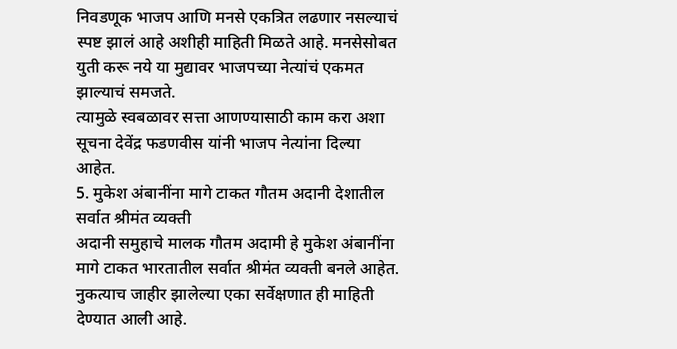निवडणूक भाजप आणि मनसे एकत्रित लढणार नसल्याचं स्पष्ट झालं आहे अशीही माहिती मिळते आहे. मनसेसोबत युती करू नये या मुद्यावर भाजपच्या नेत्यांचं एकमत झाल्याचं समजते.
त्यामुळे स्वबळावर सत्ता आणण्यासाठी काम करा अशा सूचना देवेंद्र फडणवीस यांनी भाजप नेत्यांना दिल्या आहेत.
5. मुकेश अंबानींना मागे टाकत गौतम अदानी देशातील सर्वात श्रीमंत व्यक्ती
अदानी समुहाचे मालक गौतम अदामी हे मुकेश अंबानींना मागे टाकत भारतातील सर्वात श्रीमंत व्यक्ती बनले आहेत. नुकत्याच जाहीर झालेल्या एका सर्वेक्षणात ही माहिती देण्यात आली आहे.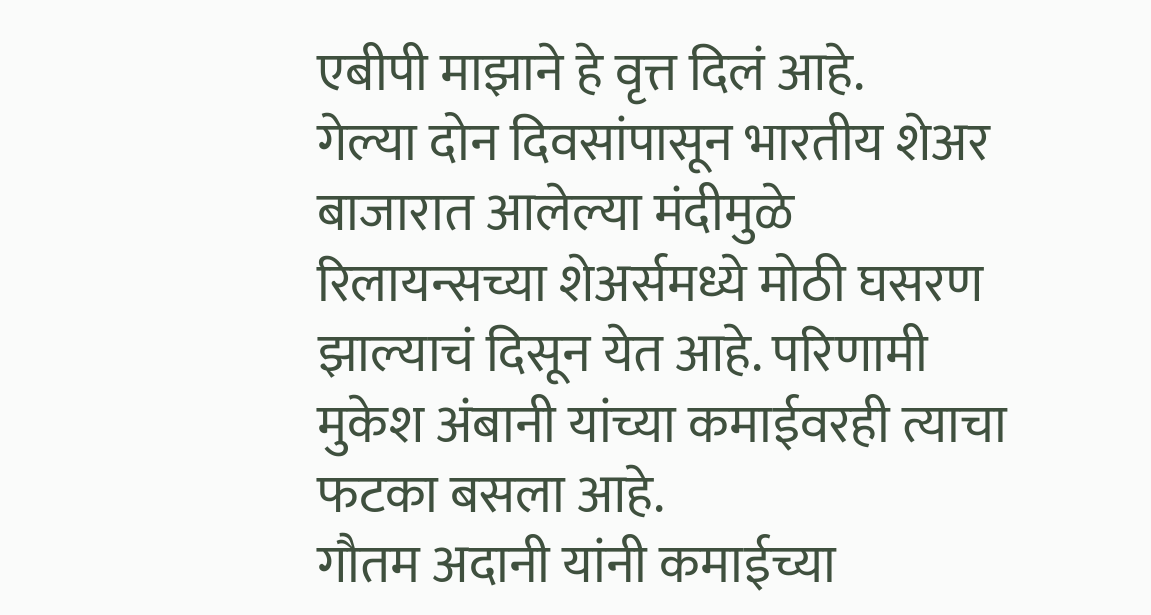एबीपी माझाने हे वृत्त दिलं आहे.
गेल्या दोन दिवसांपासून भारतीय शेअर बाजारात आलेल्या मंदीमुळे रिलायन्सच्या शेअर्समध्ये मोठी घसरण झाल्याचं दिसून येत आहे. परिणामी मुकेश अंबानी यांच्या कमाईवरही त्याचा फटका बसला आहे.
गौतम अदानी यांनी कमाईच्या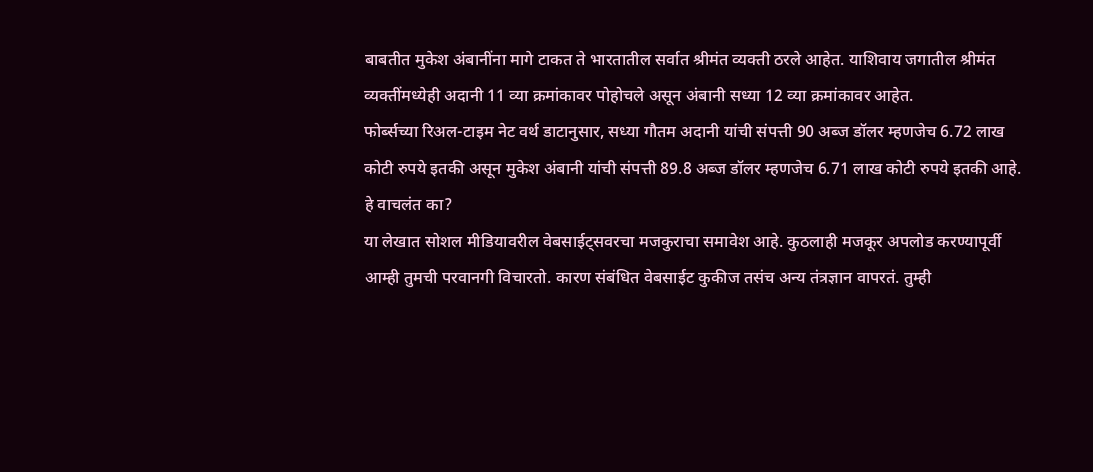बाबतीत मुकेश अंबानींना मागे टाकत ते भारतातील सर्वात श्रीमंत व्यक्ती ठरले आहेत. याशिवाय जगातील श्रीमंत व्यक्तींमध्येही अदानी 11 व्या क्रमांकावर पोहोचले असून अंबानी सध्या 12 व्या क्रमांकावर आहेत.
फोर्ब्सच्या रिअल-टाइम नेट वर्थ डाटानुसार, सध्या गौतम अदानी यांची संपत्ती 90 अब्ज डॉलर म्हणजेच 6.72 लाख कोटी रुपये इतकी असून मुकेश अंबानी यांची संपत्ती 89.8 अब्ज डॉलर म्हणजेच 6.71 लाख कोटी रुपये इतकी आहे.
हे वाचलंत का?
या लेखात सोशल मीडियावरील वेबसाईट्सवरचा मजकुराचा समावेश आहे. कुठलाही मजकूर अपलोड करण्यापूर्वी आम्ही तुमची परवानगी विचारतो. कारण संबंधित वेबसाईट कुकीज तसंच अन्य तंत्रज्ञान वापरतं. तुम्ही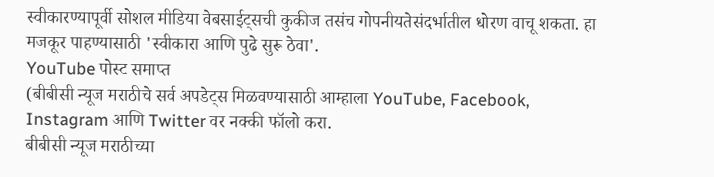स्वीकारण्यापूर्वी सोशल मीडिया वेबसाईट्सची कुकीज तसंच गोपनीयतेसंदर्भातील धोरण वाचू शकता. हा मजकूर पाहण्यासाठी 'स्वीकारा आणि पुढे सुरू ठेवा'.
YouTube पोस्ट समाप्त
(बीबीसी न्यूज मराठीचे सर्व अपडेट्स मिळवण्यासाठी आम्हाला YouTube, Facebook, Instagram आणि Twitter वर नक्की फॉलो करा.
बीबीसी न्यूज मराठीच्या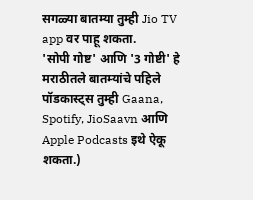सगळ्या बातम्या तुम्ही Jio TV app वर पाहू शकता.
'सोपी गोष्ट' आणि '3 गोष्टी' हे मराठीतले बातम्यांचे पहिले पॉडकास्ट्स तुम्ही Gaana, Spotify, JioSaavn आणि Apple Podcasts इथे ऐकू शकता.)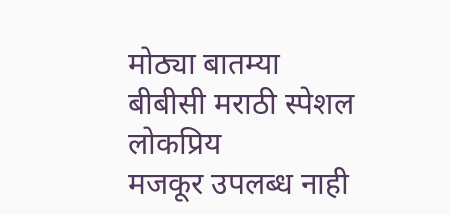मोठ्या बातम्या
बीबीसी मराठी स्पेशल
लोकप्रिय
मजकूर उपलब्ध नाही